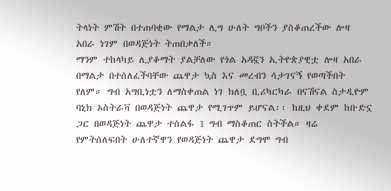ትላነት ምሽት በተጠባቂው የማልታ ሊግ ሁለት ግቦችን ያስቆጠረችው ሎዛ አበራ ነገም በወዳጅነት ትጠበቃለች።
ማንም ተከላካይ ሊያቆማት ያልቻለው የጎል አዳኟን ኢትዮጵያዊቷ ሎዛ አበራ በማልታ በተሰለፈችባቸው ጨዋታ ኳስ እና መረብን ሳታገናኝ የወጣችበት የለም። ግብ አግቢነቷን ለማስቀጠል ነገ ክለቧ ቢሪካርካራ በናሽናል ስታዲዮም ባኒክ ኦስትራቫ በወዳጅነት ጨዋታ የሚገጥም ይሆናል፡፡ ከዚህ ቀደም ከቡድኗ ጋር በወዳጅነት ጨዋታ ተሰልፋ 1 ግብ ማስቆጠር ስትችል። ዛሬ የምትሰለፍበት ሁለተኛዋን የወዳጅነት ጨዋታ ደግሞ ግብ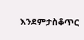እንደምታስቆጥር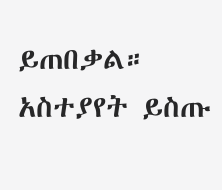ይጠበቃል።
አስተያየት ይስጡ